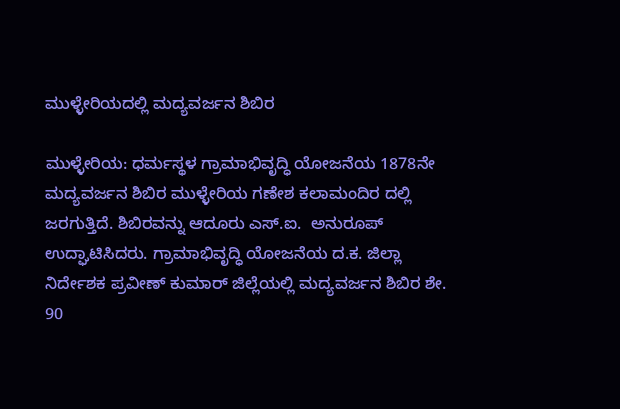ಮುಳ್ಳೇರಿಯದಲ್ಲಿ ಮದ್ಯವರ್ಜನ ಶಿಬಿರ

ಮುಳ್ಳೇರಿಯ: ಧರ್ಮಸ್ಥಳ ಗ್ರಾಮಾಭಿವೃದ್ಧಿ ಯೋಜನೆಯ 1878ನೇ ಮದ್ಯವರ್ಜನ ಶಿಬಿರ ಮುಳ್ಳೇರಿಯ ಗಣೇಶ ಕಲಾಮಂದಿರ ದಲ್ಲಿ ಜರಗುತ್ತಿದೆ. ಶಿಬಿರವನ್ನು ಆದೂರು ಎಸ್.ಐ.  ಅನುರೂಪ್ ಉದ್ಘಾಟಿಸಿದರು. ಗ್ರಾಮಾಭಿವೃದ್ಧಿ ಯೋಜನೆಯ ದ.ಕ. ಜಿಲ್ಲಾ ನಿರ್ದೇಶಕ ಪ್ರವೀಣ್ ಕುಮಾರ್ ಜಿಲ್ಲೆಯಲ್ಲಿ ಮದ್ಯವರ್ಜನ ಶಿಬಿರ ಶೇ. 90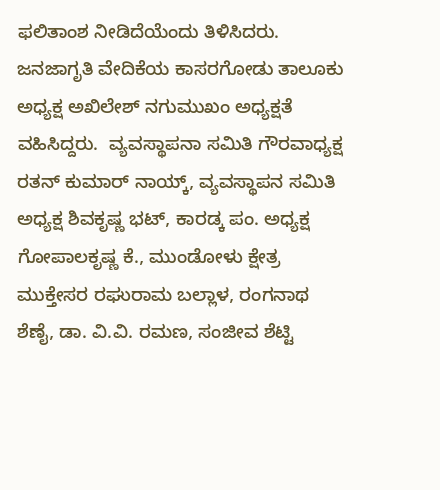ಫಲಿತಾಂಶ ನೀಡಿದೆಯೆಂದು ತಿಳಿಸಿದರು. ಜನಜಾಗೃತಿ ವೇದಿಕೆಯ ಕಾಸರಗೋಡು ತಾಲೂಕು ಅಧ್ಯಕ್ಷ ಅಖಿಲೇಶ್ ನಗುಮುಖಂ ಅಧ್ಯಕ್ಷತೆ ವಹಿಸಿದ್ದರು.  ವ್ಯವಸ್ಥಾಪನಾ ಸಮಿತಿ ಗೌರವಾಧ್ಯಕ್ಷ ರತನ್ ಕುಮಾರ್ ನಾಯ್ಕ್, ವ್ಯವಸ್ಥಾಪನ ಸಮಿತಿ ಅಧ್ಯಕ್ಷ ಶಿವಕೃಷ್ಣ ಭಟ್, ಕಾರಡ್ಕ ಪಂ. ಅಧ್ಯಕ್ಷ ಗೋಪಾಲಕೃಷ್ಣ ಕೆ., ಮುಂಡೋಳು ಕ್ಷೇತ್ರ ಮುಕ್ತೇಸರ ರಘುರಾಮ ಬಲ್ಲಾಳ, ರಂಗನಾಥ ಶೆಣೈ, ಡಾ. ವಿ.ವಿ. ರಮಣ, ಸಂಜೀವ ಶೆಟ್ಟಿ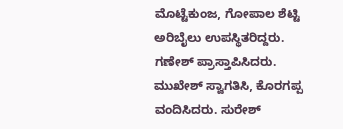ಮೊಟ್ಟೆಕುಂಜ, ಗೋಪಾಲ ಶೆಟ್ಟಿ ಅರಿಬೈಲು ಉಪಸ್ಥಿತರಿದ್ದರು. ಗಣೇಶ್ ಪ್ರಾಸ್ತಾಪಿಸಿದರು. ಮುಖೇಶ್ ಸ್ವಾಗತಿಸಿ, ಕೊರಗಪ್ಪ ವಂದಿಸಿದರು. ಸುರೇಶ್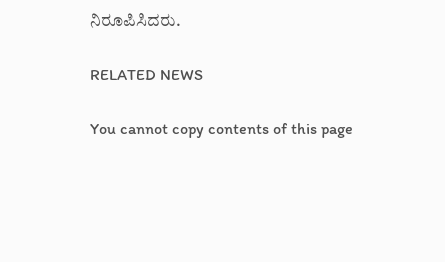ನಿರೂಪಿಸಿದರು.

RELATED NEWS

You cannot copy contents of this page